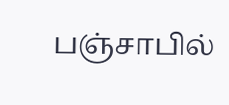பஞ்சாபில்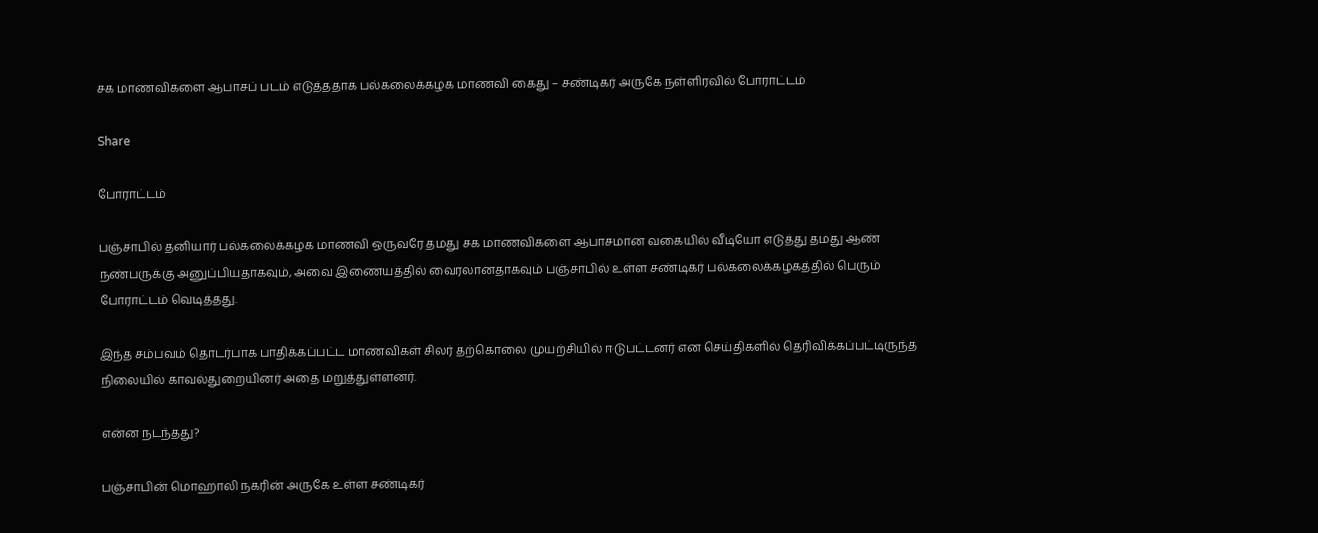சக மாணவிகளை ஆபாசப் படம் எடுத்ததாக பல்கலைக்கழக மாணவி கைது – சண்டிகர் அருகே நள்ளிரவில் போராட்டம்

Share

போராட்டம்

பஞ்சாபில் தனியார் பல்கலைக்கழக மாணவி ஒருவரே தமது சக மாணவிகளை ஆபாசமான வகையில் வீடியோ எடுத்து தமது ஆண் நண்பருக்கு அனுப்பியதாகவும், அவை இணையத்தில் வைரலானதாகவும் பஞ்சாபில் உள்ள சண்டிகர் பல்கலைக்கழகத்தில் பெரும் போராட்டம் வெடித்தது.

இந்த சம்பவம் தொடர்பாக பாதிக்கப்பட்ட மாணவிகள் சிலர் தற்கொலை முயற்சியில் ஈடுபட்டனர் என செய்திகளில் தெரிவிக்கப்பட்டிருந்த நிலையில் காவல்துறையினர் அதை மறுத்துள்ளனர்.

என்ன நடந்தது?

பஞ்சாபின் மொஹாலி நகரின் அருகே உள்ள சண்டிகர்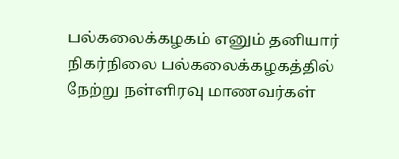பல்கலைக்கழகம் எனும் தனியார் நிகர்நிலை பல்கலைக்கழகத்தில் நேற்று நள்ளிரவு மாணவர்கள்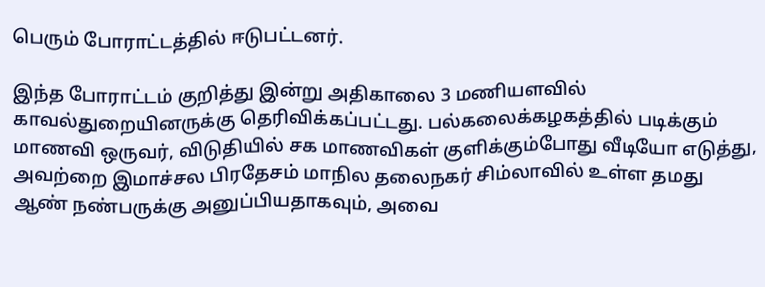பெரும் போராட்டத்தில் ஈடுபட்டனர்.

இந்த போராட்டம் குறித்து இன்று அதிகாலை 3 மணியளவில் காவல்துறையினருக்கு தெரிவிக்கப்பட்டது. பல்கலைக்கழகத்தில் படிக்கும் மாணவி ஒருவர், விடுதியில் சக மாணவிகள் குளிக்கும்போது வீடியோ எடுத்து, அவற்றை இமாச்சல பிரதேசம் மாநில தலைநகர் சிம்லாவில் உள்ள தமது ஆண் நண்பருக்கு அனுப்பியதாகவும், அவை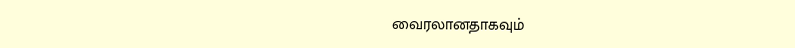வைரலானதாகவும்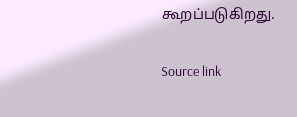கூறப்படுகிறது.

Source link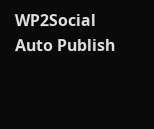WP2Social Auto Publish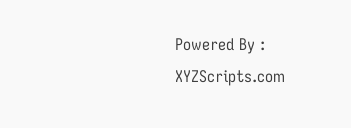Powered By : XYZScripts.com